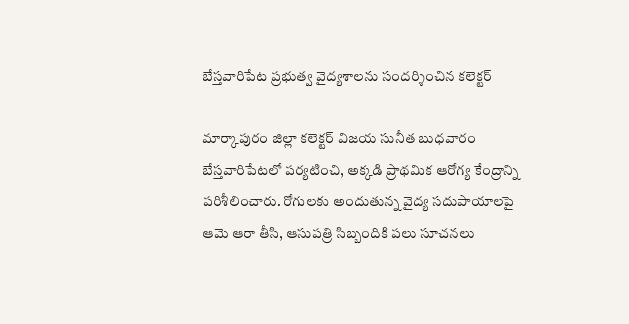బేస్తవారిపేట ప్రభుత్వ వైద్యశాలను సందర్శించిన కలెక్టర్

మార్కాపురం జిల్లా కలెక్టర్ విజయ సునీత బుధవారం బేస్తవారిపేటలో పర్యటించి, అక్కడి ప్రాథమిక ఆరోగ్య కేంద్రాన్ని పరిశీలించారు. రోగులకు అందుతున్న వైద్య సదుపాయాలపై ఆమె ఆరా తీసి, ఆసుపత్రి సిబ్బందికి పలు సూచనలు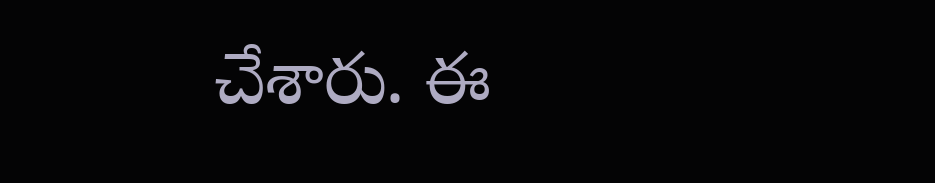చేశారు. ఈ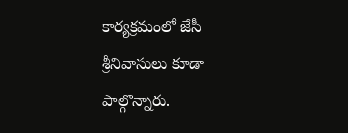కార్యక్రమంలో జేసీ శ్రీనివాసులు కూడా పాల్గొన్నారు.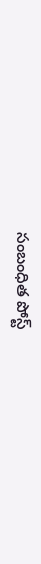సంబంధిత పోస్ట్